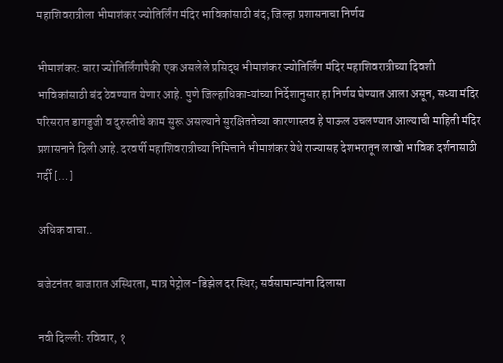महाशिवरात्रीला भीमाशंकर ज्योतिर्लिंग मंदिर भाविकांसाठी बंद; जिल्हा प्रशासनाचा निर्णय

भीमाशंकर: बारा ज्योतिर्लिंगांपैकी एक असलेले प्रसिद्ध भीमाशंकर ज्योतिर्लिंग मंदिर महाशिवरात्रीच्या दिवशी भाविकांसाठी बंद ठेवण्यात येणार आहे. पुणे जिल्हाधिकाऱ्यांच्या निर्देशानुसार हा निर्णय घेण्यात आला असून, सध्या मंदिर परिसरात डागडुजी व दुरुस्तीचे काम सुरू असल्याने सुरक्षिततेच्या कारणास्तव हे पाऊल उचलण्यात आल्याची माहिती मंदिर प्रशासनाने दिली आहे. दरवर्षी महाशिवरात्रीच्या निमित्ताने भीमाशंकर येथे राज्यासह देशभरातून लाखो भाविक दर्शनासाठी गर्दी […]

अधिक वाचा..

बजेटनंतर बाजारात अस्थिरता, मात्र पेट्रोल-डिझेल दर स्थिर; सर्वसामान्यांना दिलासा

नवी दिल्ली: रविवार, १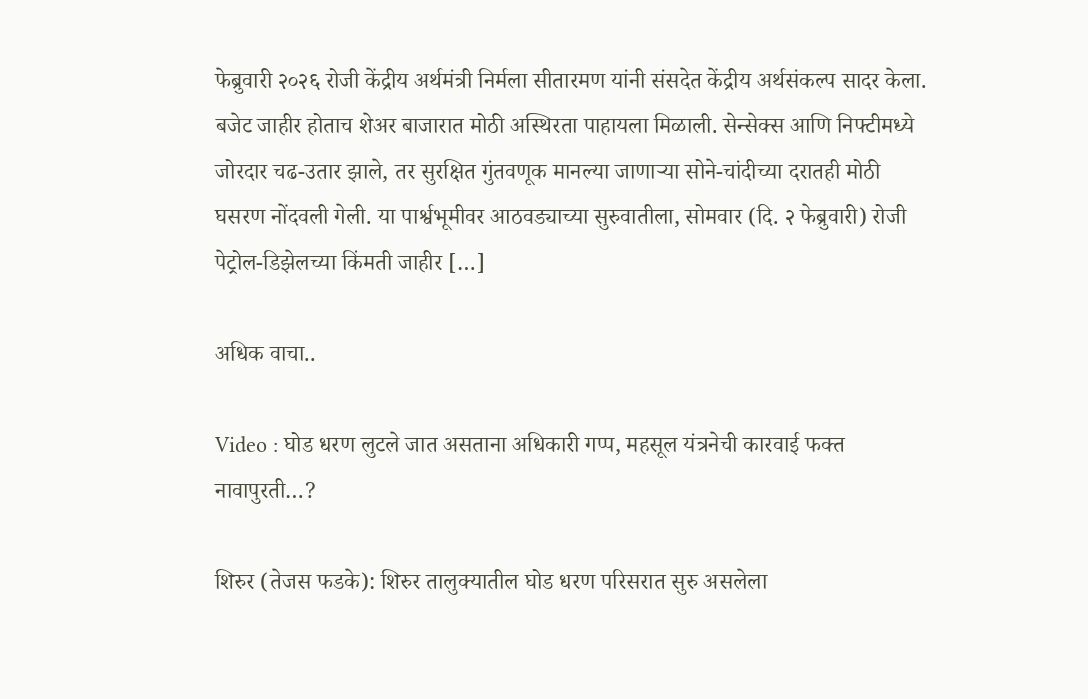फेब्रुवारी २०२६ रोजी केंद्रीय अर्थमंत्री निर्मला सीतारमण यांनी संसदेत केंद्रीय अर्थसंकल्प सादर केला. बजेट जाहीर होताच शेअर बाजारात मोठी अस्थिरता पाहायला मिळाली. सेन्सेक्स आणि निफ्टीमध्ये जोरदार चढ-उतार झाले, तर सुरक्षित गुंतवणूक मानल्या जाणाऱ्या सोने-चांदीच्या दरातही मोठी घसरण नोंदवली गेली. या पार्श्वभूमीवर आठवड्याच्या सुरुवातीला, सोमवार (दि. २ फेब्रुवारी) रोजी पेट्रोल-डिझेलच्या किंमती जाहीर […]

अधिक वाचा..

Video : घोड धरण लुटले जात असताना अधिकारी गप्प, महसूल यंत्रनेची कारवाई फक्त नावापुरती…?

शिरुर (तेजस फडके): शिरुर तालुक्यातील घोड धरण परिसरात सुरु असलेला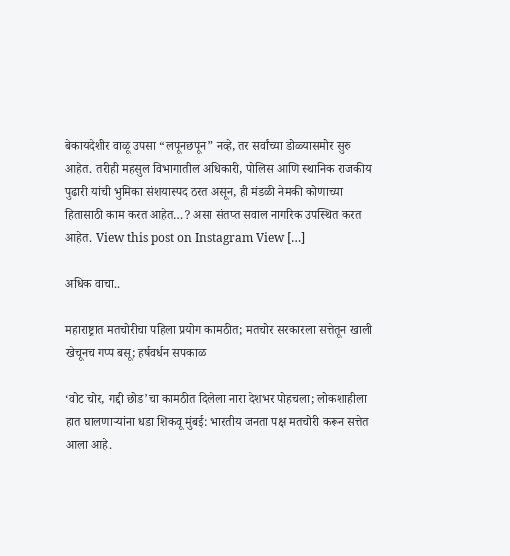बेकायदेशीर वाळू उपसा “लपूनछपून” नव्हे, तर सर्वांच्या डोळ्यासमोर सुरु आहेत. तरीही महसुल विभागातील अधिकारी, पोलिस आणि स्थानिक राजकीय पुढारी यांची भुमिका संशयास्पद ठरत असून, ही मंडळी नेमकी कोणाच्या हितासाठी काम करत आहेत…? असा संतप्त सवाल नागरिक उपस्थित करत आहेत. View this post on Instagram View […]

अधिक वाचा..

महाराष्ट्रात मतचोरीचा पहिला प्रयोग कामठीत; मतचोर सरकारला सत्तेतून खाली खेचूनच गप्प बसू; हर्षवर्धन सपकाळ

‘वोट चोर, गद्दी छोड’चा कामठीत दिलेला नारा देशभर पोहचला; लोकशाहीला हात घालणाऱ्यांना धडा शिकवू मुंबई: भारतीय जनता पक्ष मतचोरी करून सत्तेत आला आहे.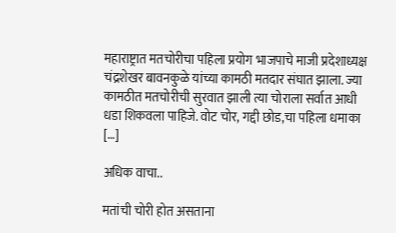महाराष्ट्रात मतचोरीचा पहिला प्रयोग भाजपाचे माजी प्रदेशाध्यक्ष चंद्रशेखर बावनकुळे यांच्या कामठी मतदार संघात झाला. ज्या कामठीत मतचोरीची सुरवात झाली त्या चोराला सर्वात आधी धडा शिकवला पाहिजे. वोट चोर, गद्दी छोड,चा पहिला धमाका […]

अधिक वाचा..

मतांची चोरी होत असताना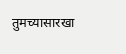तुमच्यासारखा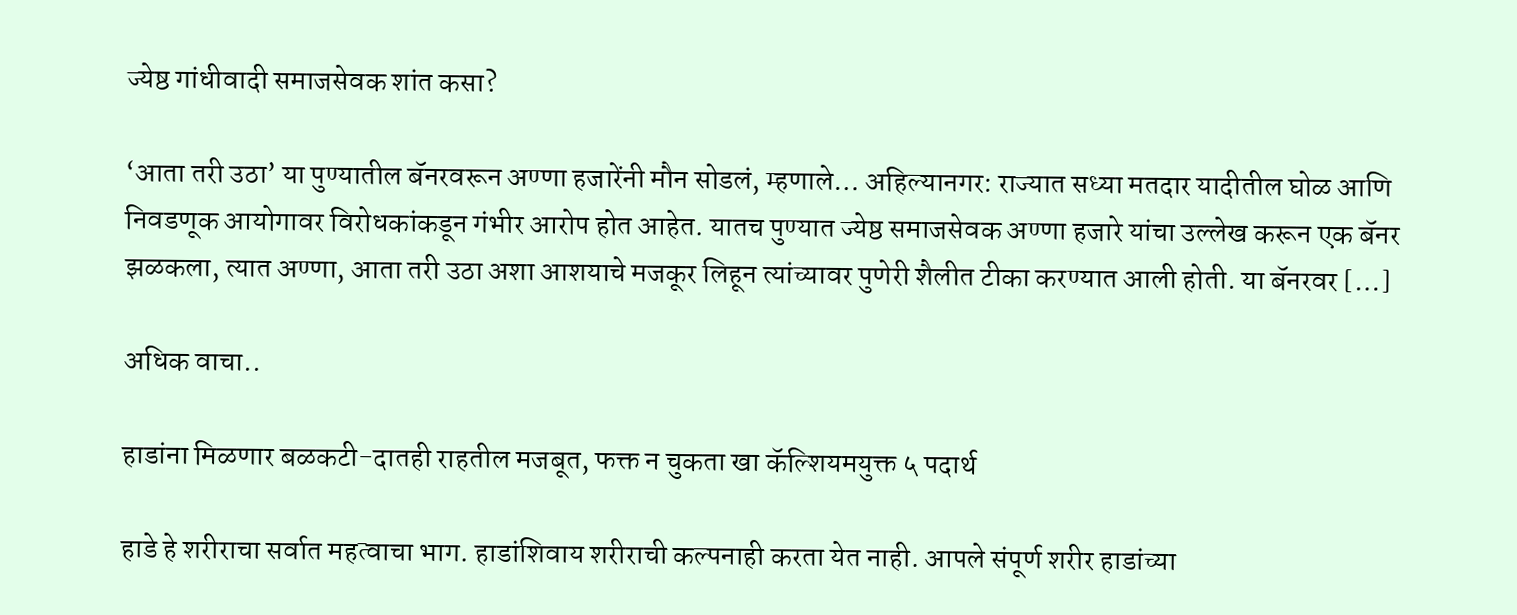ज्येष्ठ गांधीवादी समाजसेवक शांत कसा?

‘आता तरी उठा’ या पुण्यातील बॅनरवरून अण्णा हजारेंनी मौन सोडलं, म्हणाले… अहिल्यानगर: राज्यात सध्या मतदार यादीतील घोळ आणि निवडणूक आयोगावर विरोधकांकडून गंभीर आरोप होत आहेत. यातच पुण्यात ज्येष्ठ समाजसेवक अण्णा हजारे यांचा उल्लेख करून एक बॅनर झळकला, त्यात अण्णा, आता तरी उठा अशा आशयाचे मजकूर लिहून त्यांच्यावर पुणेरी शैलीत टीका करण्यात आली होती. या बॅनरवर […]

अधिक वाचा..

हाडांना मिळणार बळकटी-दातही राहतील मजबूत, फक्त न चुकता खा कॅल्शियमयुक्त ५ पदार्थ

हाडे हे शरीराचा सर्वात महत्वाचा भाग. हाडांशिवाय शरीराची कल्पनाही करता येत नाही. आपले संपूर्ण शरीर हाडांच्या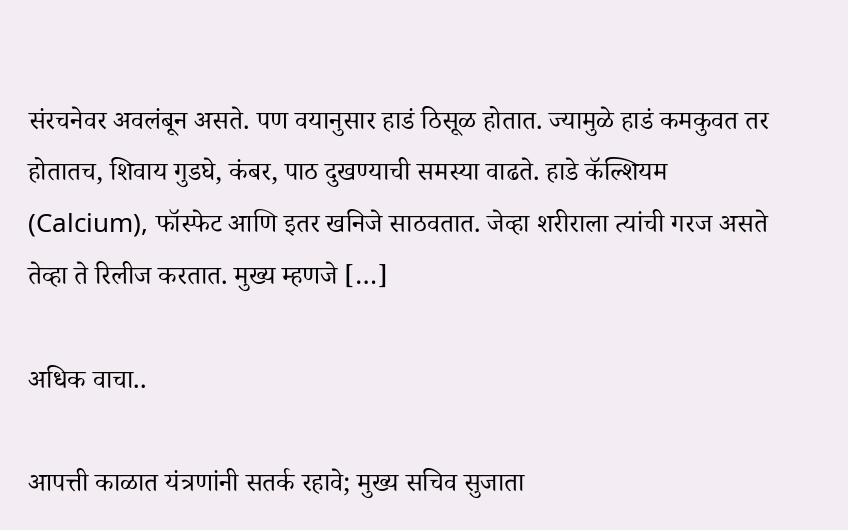संरचनेवर अवलंबून असते. पण वयानुसार हाडं ठिसूळ होतात. ज्यामुळे हाडं कमकुवत तर होतातच, शिवाय गुडघे, कंबर, पाठ दुखण्याची समस्या वाढते. हाडे कॅल्शियम (Calcium), फॉस्फेट आणि इतर खनिजे साठवतात. जेव्हा शरीराला त्यांची गरज असते तेव्हा ते रिलीज करतात. मुख्य म्हणजे […]

अधिक वाचा..

आपत्ती काळात यंत्रणांनी सतर्क रहावे; मुख्य सचिव सुजाता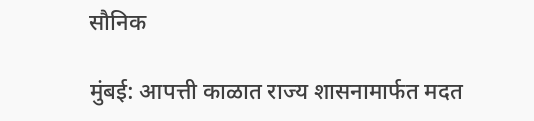सौनिक

मुंबई: आपत्ती काळात राज्य शासनामार्फत मदत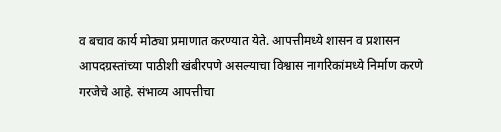व बचाव कार्य मोठ्या प्रमाणात करण्यात येते. आपत्तीमध्ये शासन व प्रशासन आपदग्रस्तांच्या पाठीशी खंबीरपणे असल्याचा विश्वास नागरिकांमध्ये निर्माण करणे गरजेचे आहे. संभाव्य आपत्तीचा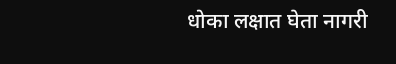धोका लक्षात घेता नागरी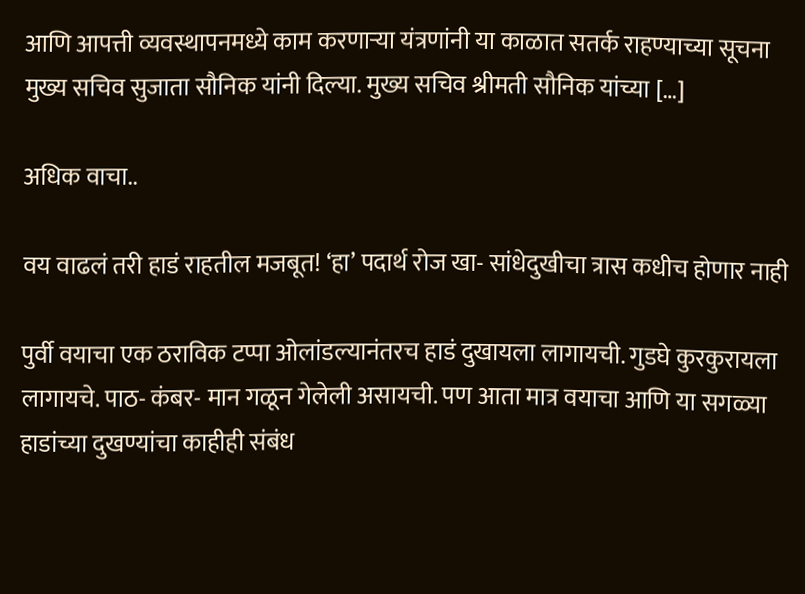आणि आपत्ती व्यवस्थापनमध्ये काम करणाऱ्या यंत्रणांनी या काळात सतर्क राहण्याच्या सूचना मुख्य सचिव सुजाता सौनिक यांनी दिल्या. मुख्य सचिव श्रीमती सौनिक यांच्या […]

अधिक वाचा..

वय वाढलं तरी हाडं राहतील मजबूत! ‘हा’ पदार्थ रोज खा- सांधेदुखीचा त्रास कधीच होणार नाही

पुर्वी वयाचा एक ठराविक टप्पा ओलांडल्यानंतरच हाडं दुखायला लागायची. गुडघे कुरकुरायला लागायचे. पाठ- कंबर- मान गळून गेलेली असायची. पण आता मात्र वयाचा आणि या सगळ्या हाडांच्या दुखण्यांचा काहीही संबंध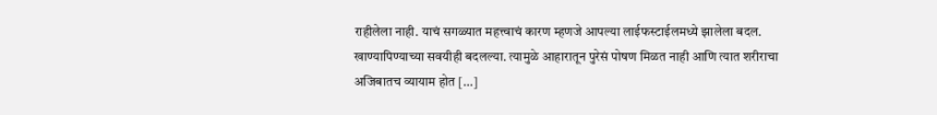राहीलेला नाही. याचं सगळ्यात महत्त्वाचं कारण म्हणजे आपल्या लाईफस्टाईलमध्ये झालेला बदल. खाण्यापिण्याच्या सवयीही बदलल्या. त्यामुळे आहारातून पुरेसं पोषण मिळत नाही आणि त्यात शरीराचा अजिबातच व्यायाम होत […]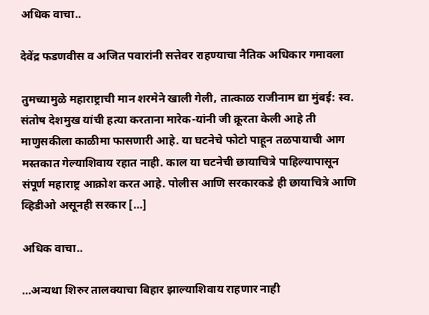अधिक वाचा..

देवेंद्र फडणवीस व अजित पवारांनी सत्तेवर राहण्याचा नैतिक अधिकार गमावला

तुमच्यामुळे महाराष्ट्राची मान शरमेने खाली गेली, तात्काळ राजीनाम द्या मुंबई: स्व. संतोष देशमुख यांची हत्या करताना मारेक-यांनी जी क्रूरता केली आहे ती माणुसकीला काळीमा फासणारी आहे. या घटनेचे फोटो पाहून तळपायाची आग मस्तकात गेल्याशिवाय रहात नाही. काल या घटनेची छायाचित्रे पाहिल्यापासून संपूर्ण महाराष्ट्र आक्रोश करत आहे. पोलीस आणि सरकारकडे ही छायाचित्रे आणि व्हिडीओ असूनही सरकार […]

अधिक वाचा..

…अन्यथा शिरुर तालक्याचा बिहार झाल्याशिवाय राहणार नाही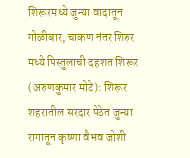शिरूरमध्ये जुन्या वादातून गोळीबार, चाकण नंतर शिरुर मध्ये पिस्तुलाची दहशत शिरूर (अरुणकुमार मोटे): शिरूर शहरातील सरदार पेठेत जुन्या रागातून कृष्णा वैभव जोशी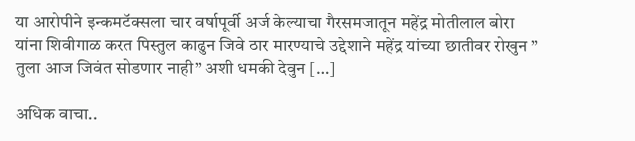या आरोपीने इन्कमटॅक्सला चार वर्षापूर्वी अर्ज केल्याचा गैरसमजातून महेंद्र मोतीलाल बोरा यांना शिवीगाळ करत पिस्तुल काढुन जिवे ठार मारण्याचे उद्देशाने महेंद्र यांच्या छातीवर रोखुन ” तुला आज जिवंत सोडणार नाही” अशी धमकी देवुन […]

अधिक वाचा..